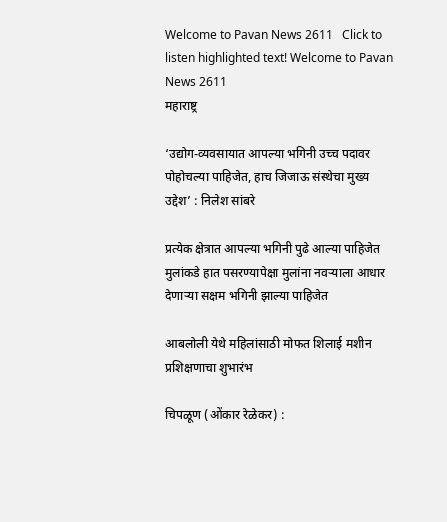Welcome to Pavan News 2611   Click to listen highlighted text! Welcome to Pavan News 2611
महाराष्ट्र

‘उद्योग-व्यवसायात आपल्या भगिनी उच्च पदावर पोहोचल्या पाहिजेत, हाच जिजाऊ संस्थेचा मुख्य उद्देश’ : निलेश सांबरे

प्रत्येक क्षेत्रात आपल्या भगिनी पुढे आल्या पाहिजेत मुलांकडे हात पसरण्यापेक्षा मुलांना नवऱ्याला आधार देणाऱ्या सक्षम भगिनी झाल्या पाहिजेत

आबलोली येथे महिलांसाठी मोफत शिलाई मशीन प्रशिक्षणाचा शुभारंभ

चिपळूण (ओंकार रेळेकर) :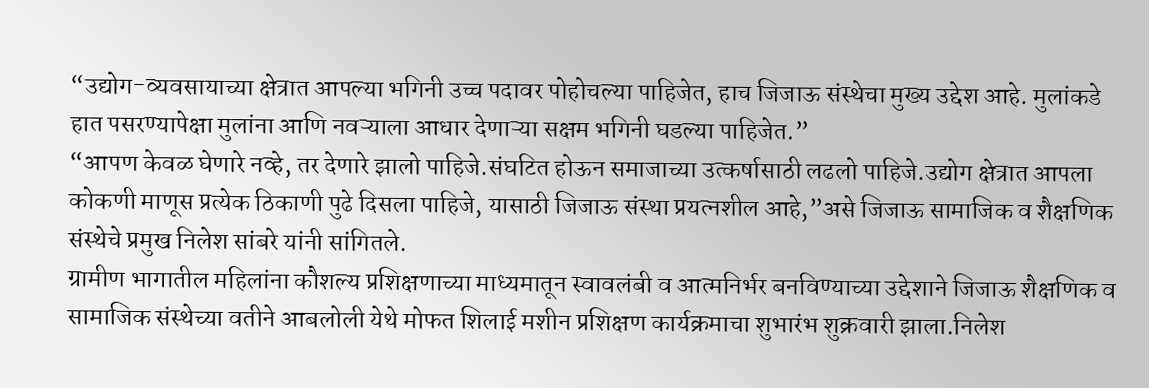“उद्योग-व्यवसायाच्या क्षेत्रात आपल्या भगिनी उच्च पदावर पोहोचल्या पाहिजेत, हाच जिजाऊ संस्थेचा मुख्य उद्देश आहे. मुलांकडे हात पसरण्यापेक्षा मुलांना आणि नवऱ्याला आधार देणाऱ्या सक्षम भगिनी घडल्या पाहिजेत.”
“आपण केवळ घेणारे नव्हे, तर देणारे झालो पाहिजे.संघटित होऊन समाजाच्या उत्कर्षासाठी लढलो पाहिजे.उद्योग क्षेत्रात आपला कोकणी माणूस प्रत्येक ठिकाणी पुढे दिसला पाहिजे, यासाठी जिजाऊ संस्था प्रयत्नशील आहे,”असे जिजाऊ सामाजिक व शैक्षणिक संस्थेचे प्रमुख निलेश सांबरे यांनी सांगितले.
ग्रामीण भागातील महिलांना कौशल्य प्रशिक्षणाच्या माध्यमातून स्वावलंबी व आत्मनिर्भर बनविण्याच्या उद्देशाने जिजाऊ शैक्षणिक व सामाजिक संस्थेच्या वतीने आबलोली येथे मोफत शिलाई मशीन प्रशिक्षण कार्यक्रमाचा शुभारंभ शुक्रवारी झाला.निलेश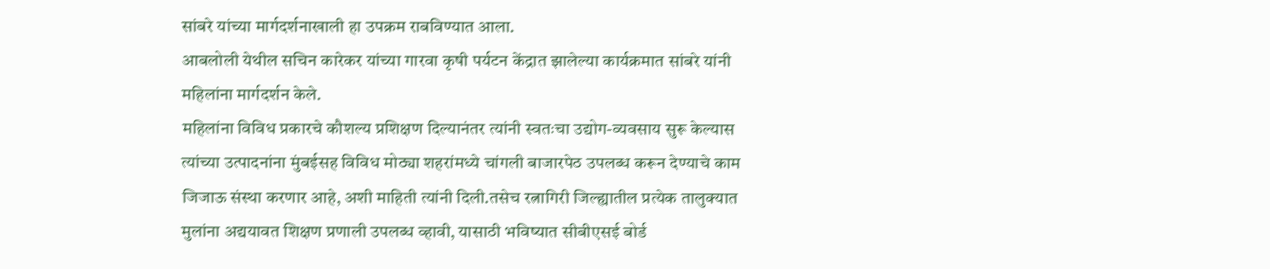सांबरे यांच्या मार्गदर्शनाखाली हा उपक्रम राबविण्यात आला.
आबलोली येथील सचिन कारेकर यांच्या गारवा कृषी पर्यटन केंद्रात झालेल्या कार्यक्रमात सांबरे यांनी महिलांना मार्गदर्शन केले.
महिलांना विविध प्रकारचे कौशल्य प्रशिक्षण दिल्यानंतर त्यांनी स्वतःचा उद्योग-व्यवसाय सुरू केल्यास त्यांच्या उत्पादनांना मुंबईसह विविध मोठ्या शहरांमध्ये चांगली बाजारपेठ उपलब्ध करून देण्याचे काम जिजाऊ संस्था करणार आहे, अशी माहिती त्यांनी दिली.तसेच रत्नागिरी जिल्ह्यातील प्रत्येक तालुक्यात मुलांना अद्ययावत शिक्षण प्रणाली उपलब्ध व्हावी, यासाठी भविष्यात सीबीएसई बोर्ड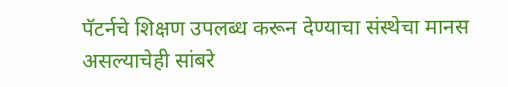पॅटर्नचे शिक्षण उपलब्ध करून देण्याचा संस्थेचा मानस असल्याचेही सांबरे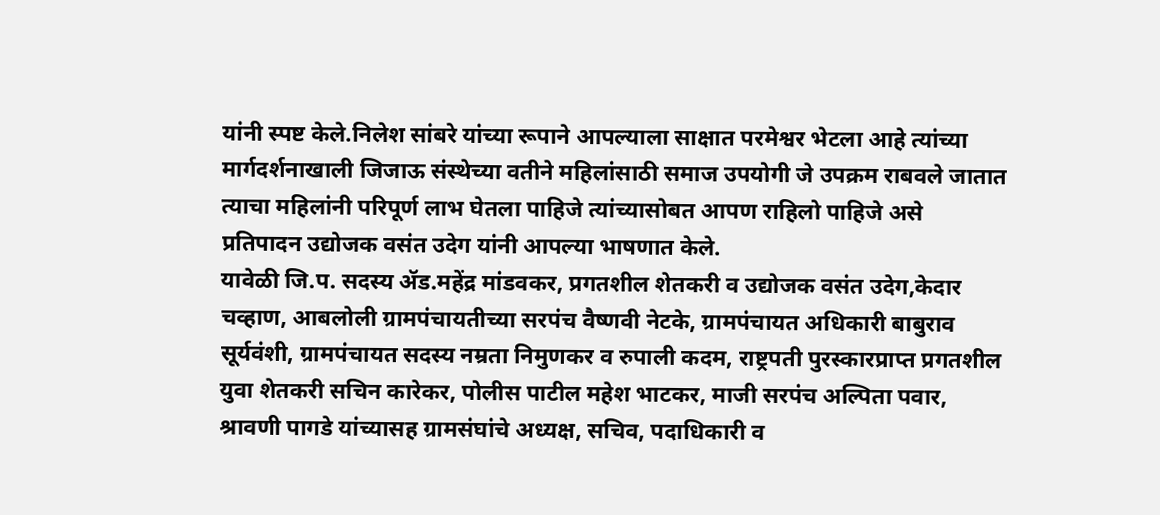यांनी स्पष्ट केले.निलेश सांबरे यांच्या रूपाने आपल्याला साक्षात परमेश्वर भेटला आहे त्यांच्या मार्गदर्शनाखाली जिजाऊ संस्थेच्या वतीने महिलांसाठी समाज उपयोगी जे उपक्रम राबवले जातात त्याचा महिलांनी परिपूर्ण लाभ घेतला पाहिजे त्यांच्यासोबत आपण राहिलो पाहिजे असे प्रतिपादन उद्योजक वसंत उदेग यांनी आपल्या भाषणात केले.
यावेळी जि.प. सदस्य ॲड.महेंद्र मांडवकर, प्रगतशील शेतकरी व उद्योजक वसंत उदेग,केदार चव्हाण, आबलोली ग्रामपंचायतीच्या सरपंच वैष्णवी नेटके, ग्रामपंचायत अधिकारी बाबुराव सूर्यवंशी, ग्रामपंचायत सदस्य नम्रता निमुणकर व रुपाली कदम, राष्ट्रपती पुरस्कारप्राप्त प्रगतशील युवा शेतकरी सचिन कारेकर, पोलीस पाटील महेश भाटकर, माजी सरपंच अल्पिता पवार, श्रावणी पागडे यांच्यासह ग्रामसंघांचे अध्यक्ष, सचिव, पदाधिकारी व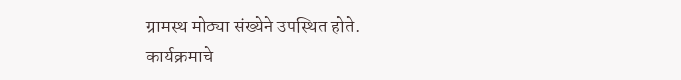ग्रामस्थ मोठ्या संख्येने उपस्थित होते.
कार्यक्रमाचे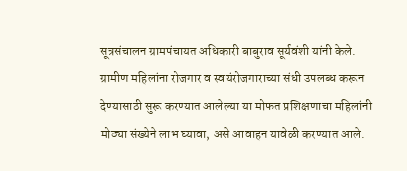सूत्रसंचालन ग्रामपंचायत अधिकारी बाबुराव सूर्यवंशी यांनी केले.
ग्रामीण महिलांना रोजगार व स्वयंरोजगाराच्या संधी उपलब्ध करून देण्यासाठी सुरू करण्यात आलेल्या या मोफत प्रशिक्षणाचा महिलांनी मोठ्या संख्येने लाभ घ्यावा, असे आवाहन यावेळी करण्यात आले.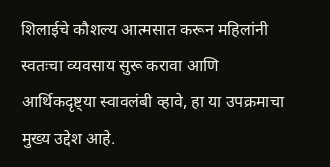शिलाईचे कौशल्य आत्मसात करून महिलांनी स्वतःचा व्यवसाय सुरू करावा आणि आर्थिकदृष्ट्या स्वावलंबी व्हावे, हा या उपक्रमाचा मुख्य उद्देश आहे.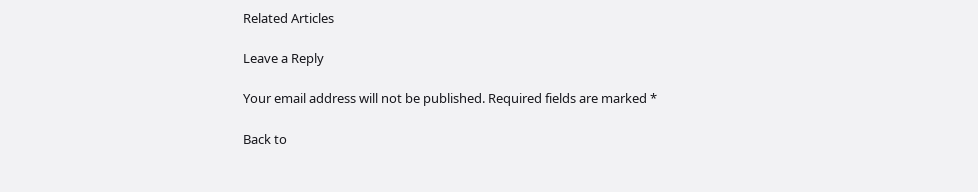Related Articles

Leave a Reply

Your email address will not be published. Required fields are marked *

Back to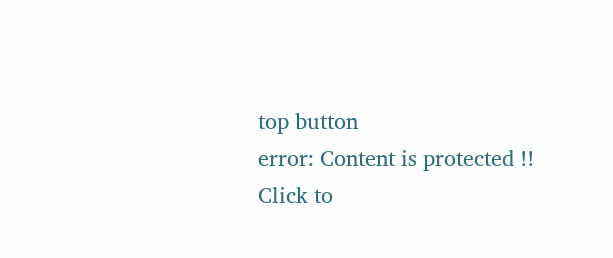top button
error: Content is protected !!
Click to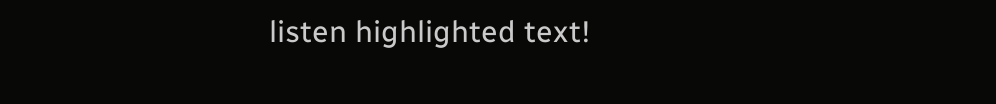listen highlighted text!